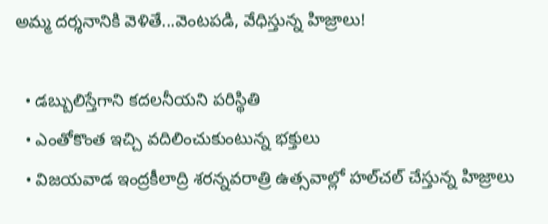అమ్మ దర్శనానికి వెళితే...వెంటపడి, వేధిస్తున్న హిజ్రాలు!

  • డబ్బులిస్తేగాని కదలనీయని పరిస్థితి
  • ఎంతోకొంత ఇచ్చి వదిలించుకుంటున్న భక్తులు
  • విజయవాడ ఇంద్రకీలాద్రి శరన్నవరాత్రి ఉత్సవాల్లో హల్‌చల్‌ చేస్తున్న హిజ్రాలు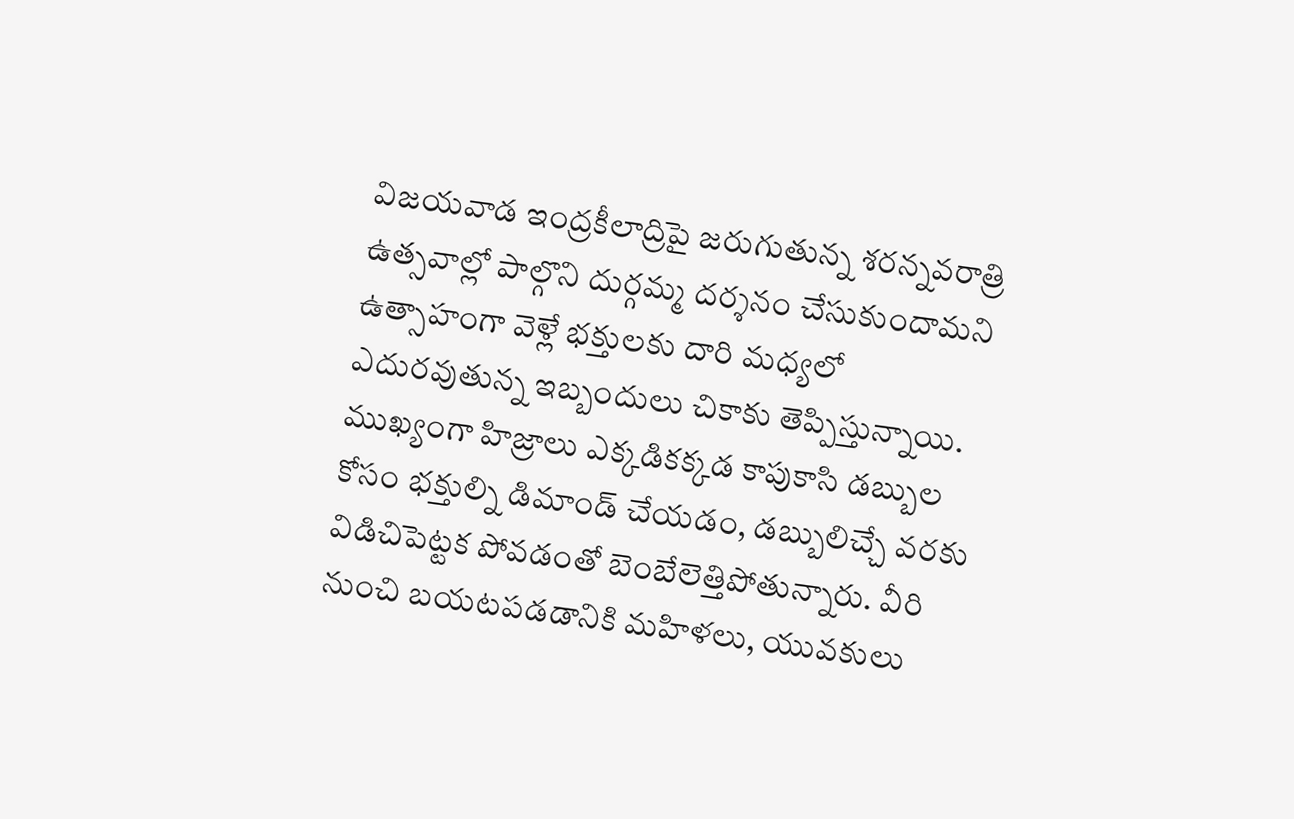విజయవాడ ఇంద్రకీలాద్రిపై జరుగుతున్న శరన్నవరాత్రి ఉత్సవాల్లో పాల్గొని దుర్గమ్మ దర్శనం చేసుకుందామని ఉత్సాహంగా వెళ్లే భక్తులకు దారి మధ్యలో ఎదురవుతున్న ఇబ్బందులు చికాకు తెప్పిస్తున్నాయి. ముఖ్యంగా హిజ్రాలు ఎక్కడికక్కడ కాపుకాసి డబ్బుల కోసం భక్తుల్ని డిమాండ్‌ చేయడం, డబ్బులిచ్చే వరకు విడిచిపెట్టక పోవడంతో బెంబేలెత్తిపోతున్నారు. వీరి నుంచి బయటపడడానికి మహిళలు, యువకులు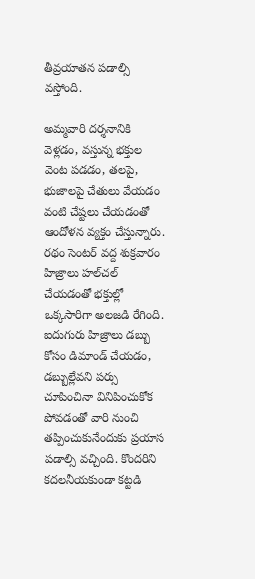తీవ్రయాతన పడాల్సి వస్తోంది.

అమ్మవారి దర్శనానికి వెళ్లడం, వస్తున్న భక్తుల వెంట పడడం, తలపై, భుజాలపై చేతులు వేయడం వంటి చేష్టలు చేయడంతో ఆందోళన వ్యక్తం చేస్తున్నారు. రథం సెంటర్‌ వద్ద శుక్రవారం హిజ్రాలు హల్‌చల్‌ చేయడంతో భక్తుల్లో ఒక్కసారిగా అలజడి రేగింది. ఐదుగురు హిజ్రాలు డబ్బు కోసం డిమాండ్‌ చేయడం, డబ్బుల్లేవని పర్సు చూపించినా వినిపించుకోక పోవడంతో వారి నుంచి తప్పించుకునేందుకు ప్రయాస పడాల్సి వచ్చింది. కొందరిని కదలనీయకుండా కట్టడి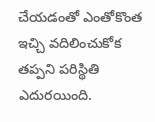చేయడంతో ఎంతోకొంత ఇచ్చి వదిలించుకోక తప్పని పరిస్థితి ఎదురయింది.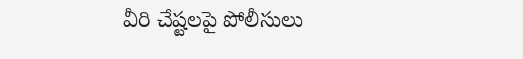వీరి చేష్టలపై పోలీసులు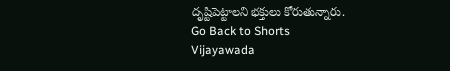దృష్టిపెట్టాలని భక్తులు కోరుతున్నారు.
Go Back to Shorts
Vijayawada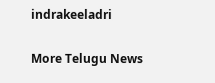indrakeeladri

More Telugu News